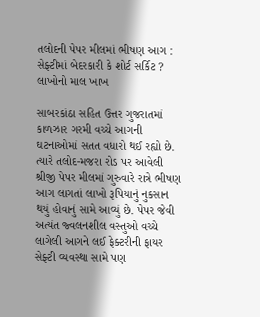તલોદની પેપર મીલમાં ભીષણ આગ : સેફ્ટીમાં બેદરકારી કે શોર્ટ સર્કિટ ? લાખોનો માલ ખાખ

સાબરકાંઠા સહિત ઉત્તર ગુજરાતમાં કાળઝાર ગરમી વચ્ચે આગની ઘટનાઓમાં સતત વધારો થઈ રહ્યો છે. ત્યારે તલોદ-મજરા રોડ પર આવેલી શ્રીજી પેપર મીલમાં ગુરુવારે રાત્રે ભીષણ આગ લાગતાં લાખો રૂપિયાનું નુકસાન થયું હોવાનું સામે આવ્યું છે. પેપર જેવી અત્યંત જ્વલનશીલ વસ્તુઓ વચ્ચે લાગેલી આગને લઈ ફેક્ટરીની ફાયર સેફ્ટી વ્યવસ્થા સામે પણ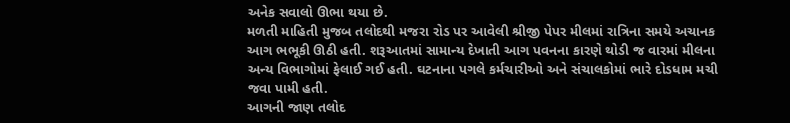અનેક સવાલો ઊભા થયા છે.
મળતી માહિતી મુજબ તલોદથી મજરા રોડ પર આવેલી શ્રીજી પેપર મીલમાં રાત્રિના સમયે અચાનક આગ ભભૂકી ઊઠી હતી. શરૂઆતમાં સામાન્ય દેખાતી આગ પવનના કારણે થોડી જ વારમાં મીલના અન્ય વિભાગોમાં ફેલાઈ ગઈ હતી. ઘટનાના પગલે કર્મચારીઓ અને સંચાલકોમાં ભારે દોડધામ મચી જવા પામી હતી.
આગની જાણ તલોદ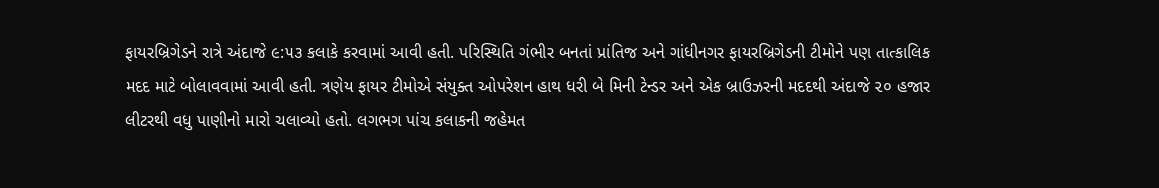ફાયરબ્રિગેડને રાત્રે અંદાજે ૯:૫૩ કલાકે કરવામાં આવી હતી. પરિસ્થિતિ ગંભીર બનતાં પ્રાંતિજ અને ગાંધીનગર ફાયરબ્રિગેડની ટીમોને પણ તાત્કાલિક મદદ માટે બોલાવવામાં આવી હતી. ત્રણેય ફાયર ટીમોએ સંયુક્ત ઓપરેશન હાથ ધરી બે મિની ટેન્ડર અને એક બ્રાઉઝરની મદદથી અંદાજે ૨૦ હજાર લીટરથી વધુ પાણીનો મારો ચલાવ્યો હતો. લગભગ પાંચ કલાકની જહેમત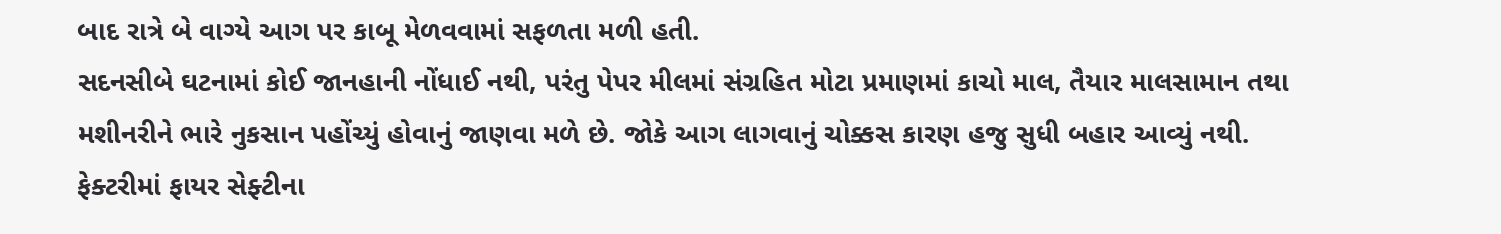બાદ રાત્રે બે વાગ્યે આગ પર કાબૂ મેળવવામાં સફળતા મળી હતી.
સદનસીબે ઘટનામાં કોઈ જાનહાની નોંધાઈ નથી, પરંતુ પેપર મીલમાં સંગ્રહિત મોટા પ્રમાણમાં કાચો માલ, તૈયાર માલસામાન તથા મશીનરીને ભારે નુકસાન પહોંચ્યું હોવાનું જાણવા મળે છે. જોકે આગ લાગવાનું ચોક્કસ કારણ હજુ સુધી બહાર આવ્યું નથી.
ફેક્ટરીમાં ફાયર સેફ્ટીના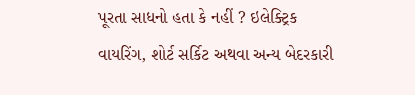પૂરતા સાધનો હતા કે નહીં ? ઇલેક્ટ્રિક વાયરિંગ, શોર્ટ સર્કિટ અથવા અન્ય બેદરકારી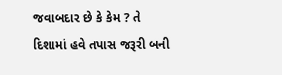જવાબદાર છે કે કેમ ? તે દિશામાં હવે તપાસ જરૂરી બની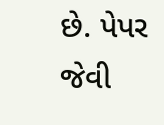છે. પેપર જેવી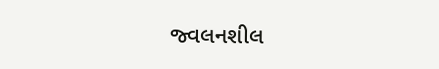જ્વલનશીલ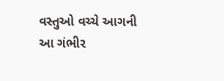વસ્તુઓ વચ્ચે આગની આ ગંભીર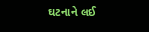ઘટનાને લઈ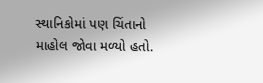સ્થાનિકોમાં પણ ચિંતાનો માહોલ જોવા મળ્યો હતો.